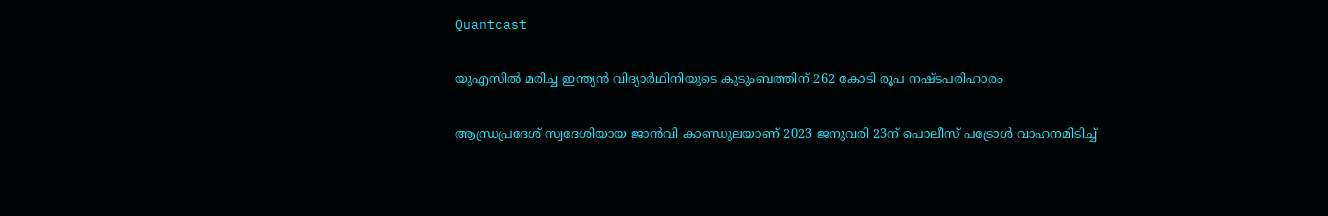Quantcast

യുഎസില്‍ മരിച്ച ഇന്ത്യന്‍ വിദ്യാര്‍ഥിനിയുടെ കുടുംബത്തിന് 262 കോടി രൂപ നഷ്ടപരിഹാരം

ആന്ധ്രപ്രദേശ് സ്വദേശിയായ ജാന്‍വി കാണ്ഡുലയാണ് 2023 ജനുവരി 23ന് പൊലീസ് പട്രോള്‍ വാഹനമിടിച്ച്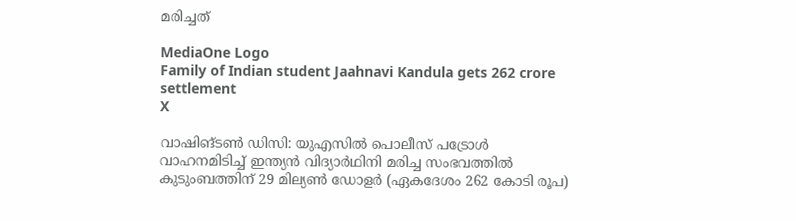മരിച്ചത്

MediaOne Logo
Family of Indian student Jaahnavi Kandula gets 262 crore settlement
X

വാഷിങ്ടണ്‍ ഡിസി: യുഎസില്‍ പൊലീസ് പട്രോള്‍ വാഹനമിടിച്ച് ഇന്ത്യന്‍ വിദ്യാര്‍ഥിനി മരിച്ച സംഭവത്തില്‍ കുടുംബത്തിന് 29 മില്യണ്‍ ഡോളര്‍ (ഏകദേശം 262 കോടി രൂപ)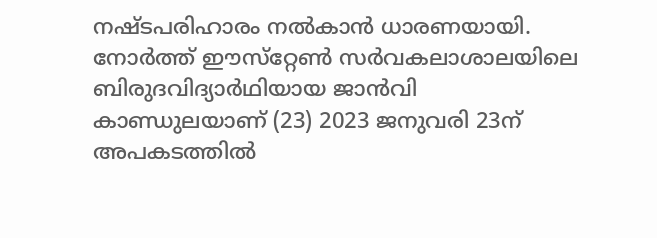നഷ്ടപരിഹാരം നല്‍കാന്‍ ധാരണയായി. നോര്‍ത്ത് ഈസ്‌റ്റേണ്‍ സര്‍വകലാശാലയിലെ ബിരുദവിദ്യാര്‍ഥിയായ ജാന്‍വി കാണ്ഡുലയാണ് (23) 2023 ജനുവരി 23ന് അപകടത്തില്‍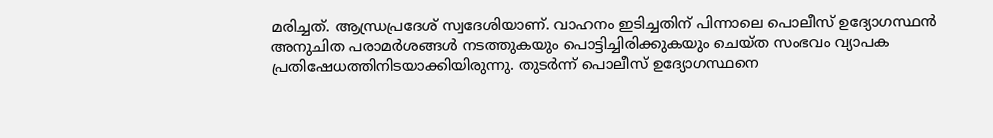മരിച്ചത്. ആന്ധ്രപ്രദേശ് സ്വദേശിയാണ്. വാഹനം ഇടിച്ചതിന് പിന്നാലെ പൊലീസ് ഉദ്യോഗസ്ഥന്‍ അനുചിത പരാമര്‍ശങ്ങള്‍ നടത്തുകയും പൊട്ടിച്ചിരിക്കുകയും ചെയ്ത സംഭവം വ്യാപക പ്രതിഷേധത്തിനിടയാക്കിയിരുന്നു. തുടര്‍ന്ന് പൊലീസ് ഉദ്യോഗസ്ഥനെ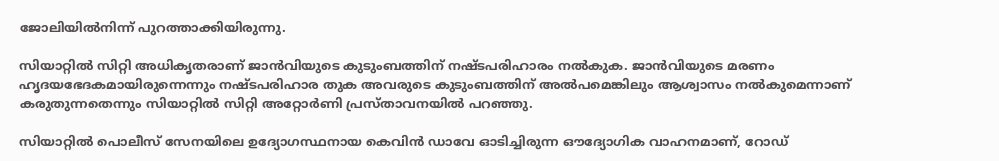ജോലിയില്‍നിന്ന് പുറത്താക്കിയിരുന്നു.

സിയാറ്റില്‍ സിറ്റി അധികൃതരാണ് ജാന്‍വിയുടെ കുടുംബത്തിന് നഷ്ടപരിഹാരം നല്‍കുക. ജാന്‍വിയുടെ മരണം ഹൃദയഭേദകമായിരുന്നെന്നും നഷ്ടപരിഹാര തുക അവരുടെ കുടുംബത്തിന് അല്‍പമെങ്കിലും ആശ്വാസം നല്‍കുമെന്നാണ് കരുതുന്നതെന്നും സിയാറ്റില്‍ സിറ്റി അറ്റോര്‍ണി പ്രസ്താവനയില്‍ പറഞ്ഞു.

സിയാറ്റില്‍ പൊലീസ് സേനയിലെ ഉദ്യോഗസ്ഥനായ കെവിന്‍ ഡാവേ ഓടിച്ചിരുന്ന ഔദ്യോഗിക വാഹനമാണ്, റോഡ്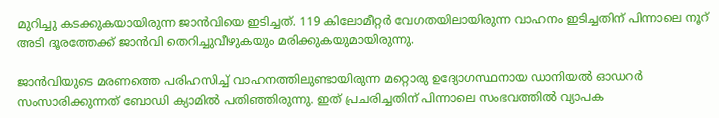മുറിച്ചു കടക്കുകയായിരുന്ന ജാന്‍വിയെ ഇടിച്ചത്. 119 കിലോമീറ്റര്‍ വേഗതയിലായിരുന്ന വാഹനം ഇടിച്ചതിന് പിന്നാലെ നൂറ് അടി ദൂരത്തേക്ക് ജാന്‍വി തെറിച്ചുവീഴുകയും മരിക്കുകയുമായിരുന്നു.

ജാന്‍വിയുടെ മരണത്തെ പരിഹസിച്ച് വാഹനത്തിലുണ്ടായിരുന്ന മറ്റൊരു ഉദ്യോഗസ്ഥനായ ഡാനിയല്‍ ഓഡറര്‍ സംസാരിക്കുന്നത് ബോഡി ക്യാമില്‍ പതിഞ്ഞിരുന്നു. ഇത് പ്രചരിച്ചതിന് പിന്നാലെ സംഭവത്തില്‍ വ്യാപക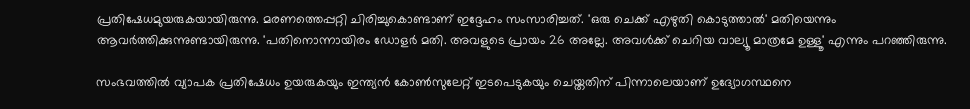പ്രതിഷേധമുയരുകയായിരുന്നു. മരണത്തെപ്പറ്റി ചിരിച്ചുകൊണ്ടാണ് ഇദ്ദേഹം സംസാരിച്ചത്. 'ഒരു ചെക്ക് എഴുതി കൊടുത്താല്‍' മതിയെന്നും ആവര്‍ത്തിക്കുന്നുണ്ടായിരുന്നു. 'പതിനൊന്നായിരം ഡോളര്‍ മതി. അവളുടെ പ്രായം 26 അല്ലേ. അവള്‍ക്ക് ചെറിയ വാല്യൂ മാത്രമേ ഉള്ളൂ' എന്നും പറഞ്ഞിരുന്നു.

സംഭവത്തില്‍ വ്യാപക പ്രതിഷേധം ഉയരുകയും ഇന്ത്യന്‍ കോണ്‍സുലേറ്റ് ഇടപെടുകയും ചെയ്തതിന് പിന്നാലെയാണ് ഉദ്യോഗസ്ഥനെ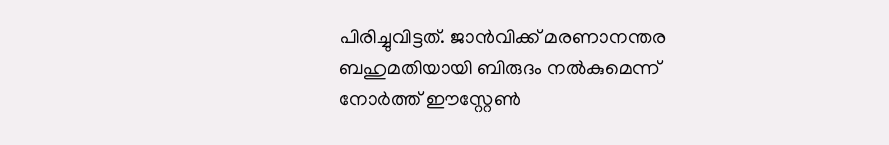പിരിച്ചുവിട്ടത്. ജാന്‍വിക്ക് മരണാനന്തര ബഹുമതിയായി ബിരുദം നല്‍കുമെന്ന് നോര്‍ത്ത് ഈസ്റ്റേണ്‍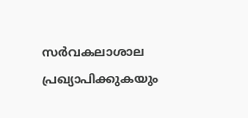സര്‍വകലാശാല പ്രഖ്യാപിക്കുകയും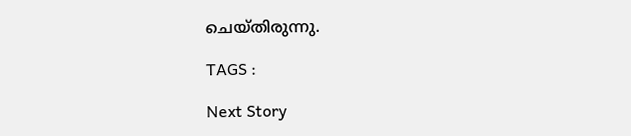ചെയ്തിരുന്നു.

TAGS :

Next Story